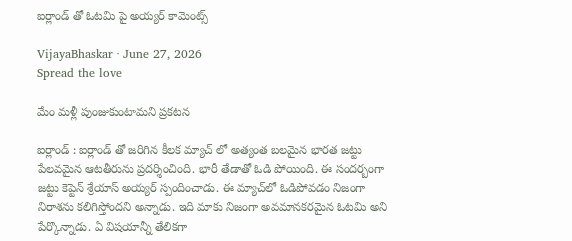ఐర్లాండ్ తో ఓట‌మి పై అయ్య‌ర్ కామెంట్స్

VijayaBhaskar · June 27, 2026
Spread the love

మేం మ‌ళ్లీ పుంజుకుంటామ‌ని ప్ర‌క‌ట‌న

ఐర్లాండ్ : ఐర్లాండ్ తో జ‌రిగిన కీల‌క మ్యాచ్ లో అత్యంత బ‌ల‌మైన భార‌త జ‌ట్టు పేల‌వ‌మైన ఆట‌తీరును ప్ర‌ద‌ర్శించింది. భారీ తేడాతో ఓడి పోయింది. ఈ సంద‌ర్బంగా జ‌ట్టు కెప్టెన్ శ్రేయాస్ అయ్య‌ర్ స్పందించాడు. ఈ మ్యాచ్‌లో ఓడిపోవడం నిజంగా నిరాశను కలిగిస్తోందని అన్నాడు. ఇది మాకు నిజంగా అవమానకరమైన ఓటమి అని పేర్కొన్నాడు. ఏ విషయాన్నీ తేలికగా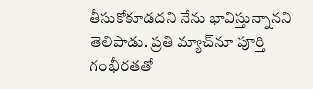తీసుకోకూడదని నేను భావిస్తున్నానని తెలిపాడు. ప్రతి మ్యాచ్‌నూ పూర్తి గంభీరతతో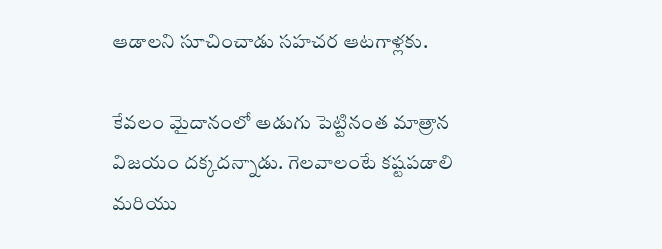ఆడాల‌ని సూచించాడు స‌హ‌చ‌ర ఆట‌గాళ్ల‌కు.

కేవలం మైదానంలో అడుగు పెట్టినంత మాత్రాన విజయం దక్కద‌న్నాడు. గెలవాలంటే కష్టపడాలి మరియు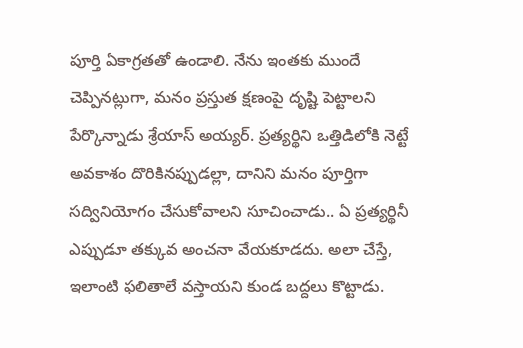పూర్తి ఏకాగ్రతతో ఉండాలి. నేను ఇంతకు ముందే చెప్పినట్లుగా, మనం ప్రస్తుత క్షణంపై దృష్టి పెట్టాలని పేర్కొన్నాడు శ్రేయాస్ అయ్య‌ర్. ప్రత్యర్థిని ఒత్తిడిలోకి నెట్టే అవకాశం దొరికినప్పుడల్లా, దానిని మనం పూర్తిగా సద్వినియోగం చేసుకోవాల‌ని సూచించాడు.. ఏ ప్రత్యర్థినీ ఎప్పుడూ తక్కువ అంచనా వేయకూడదు. అలా చేస్తే, ఇలాంటి ఫలితాలే వస్తాయని కుండ బ‌ద్ద‌లు కొట్టాడు.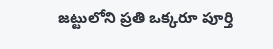జట్టులోని ప్రతి ఒక్కరూ పూర్తి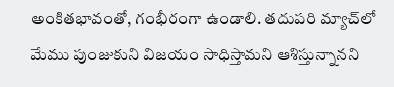అంకితభావంతో, గంభీరంగా ఉండాలి. తదుపరి మ్యాచ్‌లో మేము పుంజుకుని విజయం సాధిస్తామని ఆశిస్తున్నానని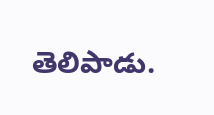తెలిపాడు.